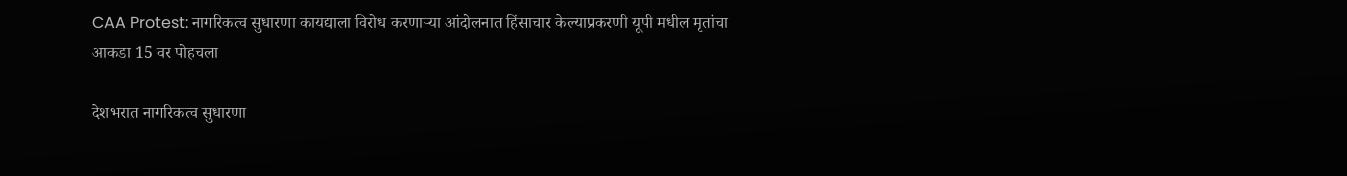CAA Protest: नागरिकत्व सुधारणा कायद्याला विरोध करणाऱ्या आंदोलनात हिंसाचार केल्याप्रकरणी यूपी मधील मृतांचा आकडा 15 वर पोहचला

देशभरात नागरिकत्व सुधारणा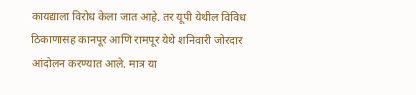कायद्याला विरोध केला जात आहे. तर यूपी येथील विविध ठिकाणासह कानपूर आणि रामपूर येथे शनिवारी जोरदार आंदोलन करण्यात आले. मात्र या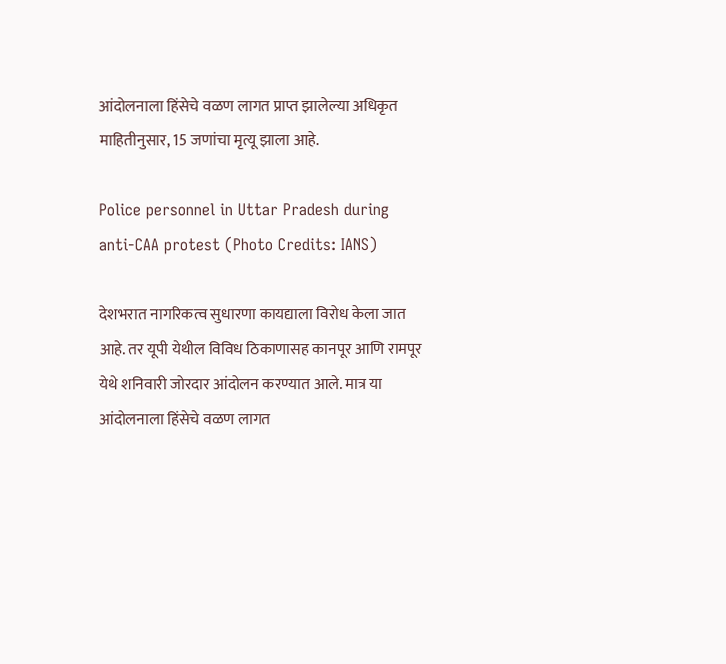आंदोलनाला हिंसेचे वळण लागत प्राप्त झालेल्या अधिकृत माहितीनुसार, 15 जणांचा मृत्यू झाला आहे.

Police personnel in Uttar Pradesh during anti-CAA protest (Photo Credits: IANS)

देशभरात नागरिकत्व सुधारणा कायद्याला विरोध केला जात आहे. तर यूपी येथील विविध ठिकाणासह कानपूर आणि रामपूर येथे शनिवारी जोरदार आंदोलन करण्यात आले. मात्र या आंदोलनाला हिंसेचे वळण लागत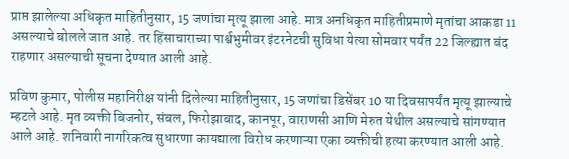प्राप्त झालेल्या अधिकृत माहितीनुसार, 15 जणांचा मृत्यू झाला आहे. मात्र अनधिकृत माहितीप्रमाणे मृतांचा आकडा 11 असल्याचे बोलले जात आहे. तर हिंसाचाराच्या पार्श्वभुमीवर इंटरनेटची सुविधा येत्या सोमवार पर्यंत 22 जिल्ह्यात बंद राहणार असल्याची सूचना देण्यात आली आहे.

प्रविण कुमार, पोलीस महानिरीक्ष यांनी दिलेल्या माहितीनुसार, 15 जणांचा डिसेंबर 10 या दिवसापर्यंत मृत्यू झाल्याचे म्हटले आहे. मृत व्यक्ती बिजनोर, संबल, फिरोझाबाद, कानपूर, वाराणसी आणि मेरुत येथील असल्याचे सांगण्यात आले आहे. शनिवारी नागरिकत्व सुधारणा कायद्याला विरोध करणाऱ्या एका व्यक्तीची हत्या करण्यात आली आहे.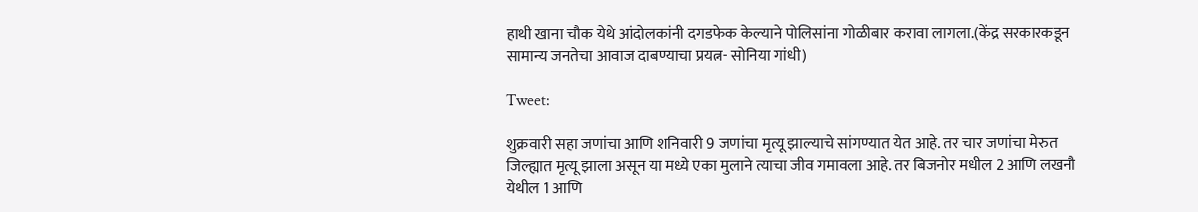हाथी खाना चौक येथे आंदोलकांनी दगडफेक केल्याने पोलिसांना गोळीबार करावा लागला.(केंद्र सरकारकडून सामान्य जनतेचा आवाज दाबण्याचा प्रयत्न- सोनिया गांधी)

Tweet:

शुक्रवारी सहा जणांचा आणि शनिवारी 9 जणांचा मृत्यू झाल्याचे सांगण्यात येत आहे. तर चार जणांचा मेरुत जिल्ह्यात मृत्यू झाला असून या मध्ये एका मुलाने त्याचा जीव गमावला आहे. तर बिजनोर मधील 2 आणि लखनौ येथील 1 आणि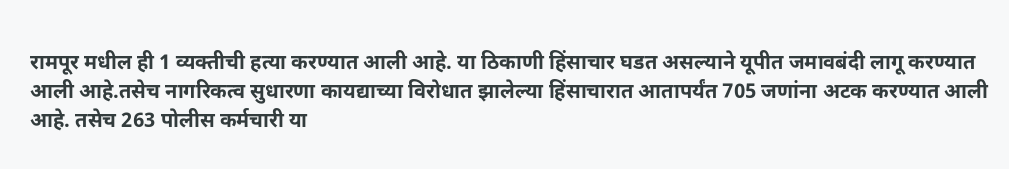रामपूर मधील ही 1 व्यक्तीची हत्या करण्यात आली आहे. या ठिकाणी हिंसाचार घडत असल्याने यूपीत जमावबंदी लागू करण्यात आली आहे.तसेच नागरिकत्व सुधारणा कायद्याच्या विरोधात झालेल्या हिंसाचारात आतापर्यंत 705 जणांना अटक करण्यात आली आहे. तसेच 263 पोलीस कर्मचारी या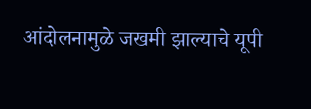आंदोलनामुळे जखमी झाल्याचे यूपी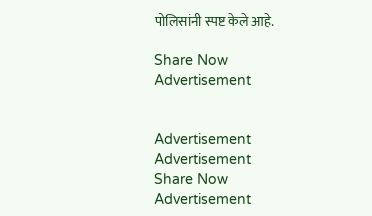पोलिसांनी स्पष्ट केले आहे.

Share Now
Advertisement


Advertisement
Advertisement
Share Now
Advertisement